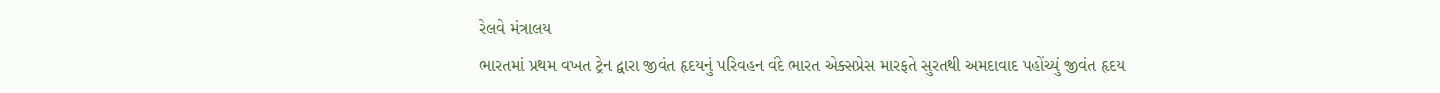રેલવે મંત્રાલય
ભારતમાં પ્રથમ વખત ટ્રેન દ્વારા જીવંત હૃદયનું પરિવહન વંદે ભારત એક્સપ્રેસ મારફતે સુરતથી અમદાવાદ પહોંચ્યું જીવંત હૃદય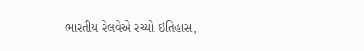ભારતીય રેલવેએ રચ્યો ઇતિહાસ,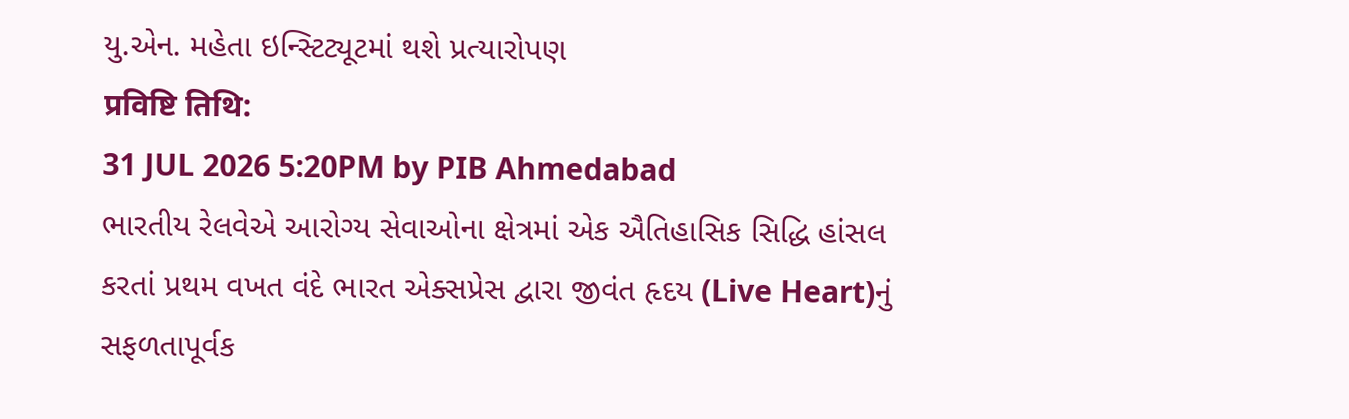યુ.એન. મહેતા ઇન્સ્ટિટ્યૂટમાં થશે પ્રત્યારોપણ
प्रविष्टि तिथि:
31 JUL 2026 5:20PM by PIB Ahmedabad
ભારતીય રેલવેએ આરોગ્ય સેવાઓના ક્ષેત્રમાં એક ઐતિહાસિક સિદ્ધિ હાંસલ કરતાં પ્રથમ વખત વંદે ભારત એક્સપ્રેસ દ્વારા જીવંત હૃદય (Live Heart)નું સફળતાપૂર્વક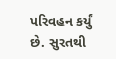પરિવહન કર્યું છે. સુરતથી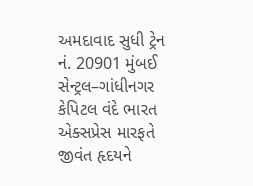અમદાવાદ સુધી ટ્રેન નં. 20901 મુંબઈ સેન્ટ્રલ–ગાંધીનગર કેપિટલ વંદે ભારત એક્સપ્રેસ મારફતે જીવંત હૃદયને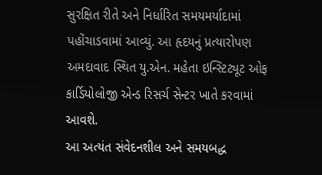સુરક્ષિત રીતે અને નિર્ધારિત સમયમર્યાદામાં પહોંચાડવામાં આવ્યું. આ હૃદયનું પ્રત્યારોપણ અમદાવાદ સ્થિત યુ.એન. મહેતા ઇન્સ્ટિટ્યૂટ ઓફ કાર્ડિયોલોજી એન્ડ રિસર્ચ સેન્ટર ખાતે કરવામાં આવશે.
આ અત્યંત સંવેદનશીલ અને સમયબદ્ધ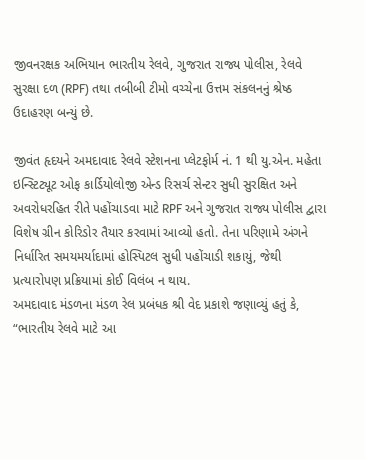જીવનરક્ષક અભિયાન ભારતીય રેલવે, ગુજરાત રાજ્ય પોલીસ, રેલવે સુરક્ષા દળ (RPF) તથા તબીબી ટીમો વચ્ચેના ઉત્તમ સંકલનનું શ્રેષ્ઠ ઉદાહરણ બન્યું છે.

જીવંત હૃદયને અમદાવાદ રેલવે સ્ટેશનના પ્લેટફોર્મ નં. 1 થી યુ.એન. મહેતા ઇન્સ્ટિટ્યૂટ ઓફ કાર્ડિયોલોજી એન્ડ રિસર્ચ સેન્ટર સુધી સુરક્ષિત અને અવરોધરહિત રીતે પહોંચાડવા માટે RPF અને ગુજરાત રાજ્ય પોલીસ દ્વારા વિશેષ ગ્રીન કોરિડોર તૈયાર કરવામાં આવ્યો હતો. તેના પરિણામે અંગને નિર્ધારિત સમયમર્યાદામાં હોસ્પિટલ સુધી પહોંચાડી શકાયું, જેથી પ્રત્યારોપણ પ્રક્રિયામાં કોઈ વિલંબ ન થાય.
અમદાવાદ મંડળના મંડળ રેલ પ્રબંધક શ્રી વેદ પ્રકાશે જણાવ્યું હતું કે, “ભારતીય રેલવે માટે આ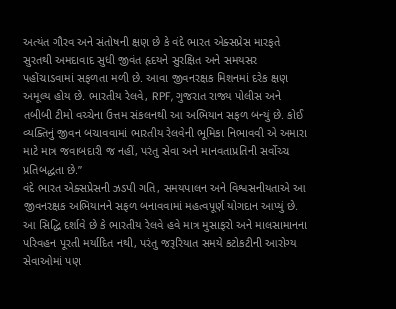અત્યંત ગૌરવ અને સંતોષની ક્ષણ છે કે વંદે ભારત એક્સપ્રેસ મારફતે સુરતથી અમદાવાદ સુધી જીવંત હૃદયને સુરક્ષિત અને સમયસર પહોંચાડવામાં સફળતા મળી છે. આવા જીવનરક્ષક મિશનમાં દરેક ક્ષણ અમૂલ્ય હોય છે. ભારતીય રેલવે, RPF, ગુજરાત રાજ્ય પોલીસ અને તબીબી ટીમો વચ્ચેના ઉત્તમ સંકલનથી આ અભિયાન સફળ બન્યું છે. કોઈ વ્યક્તિનું જીવન બચાવવામાં ભારતીય રેલવેની ભૂમિકા નિભાવવી એ અમારા માટે માત્ર જવાબદારી જ નહીં, પરંતુ સેવા અને માનવતાપ્રતિની સર્વોચ્ચ પ્રતિબદ્ધતા છે.”
વંદે ભારત એક્સપ્રેસની ઝડપી ગતિ, સમયપાલન અને વિશ્વસનીયતાએ આ જીવનરક્ષક અભિયાનને સફળ બનાવવામાં મહત્વપૂર્ણ યોગદાન આપ્યું છે. આ સિદ્ધિ દર્શાવે છે કે ભારતીય રેલવે હવે માત્ર મુસાફરો અને માલસામાનના પરિવહન પૂરતી મર્યાદિત નથી, પરંતુ જરૂરિયાત સમયે કટોકટીની આરોગ્ય સેવાઓમાં પણ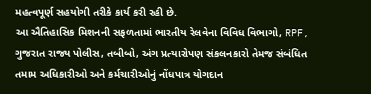મહત્વપૂર્ણ સહયોગી તરીકે કાર્ય કરી રહી છે.
આ ઐતિહાસિક મિશનની સફળતામાં ભારતીય રેલવેના વિવિધ વિભાગો, RPF, ગુજરાત રાજ્ય પોલીસ, તબીબો, અંગ પ્રત્યારોપણ સંકલનકારો તેમજ સંબંધિત તમામ અધિકારીઓ અને કર્મચારીઓનું નોંધપાત્ર યોગદાન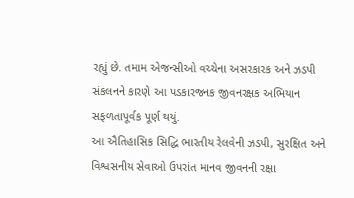રહ્યું છે. તમામ એજન્સીઓ વચ્ચેના અસરકારક અને ઝડપી સંકલનને કારણે આ પડકારજનક જીવનરક્ષક અભિયાન સફળતાપૂર્વક પૂર્ણ થયું.
આ ઐતિહાસિક સિદ્ધિ ભારતીય રેલવેની ઝડપી, સુરક્ષિત અને વિશ્વસનીય સેવાઓ ઉપરાંત માનવ જીવનની રક્ષા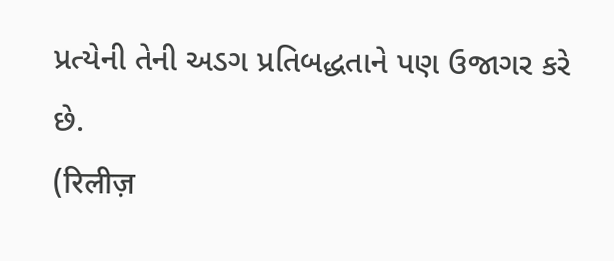પ્રત્યેની તેની અડગ પ્રતિબદ્ધતાને પણ ઉજાગર કરે છે.
(रिलीज़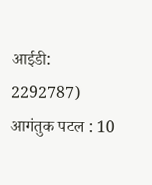आईडी: 2292787)
आगंतुक पटल : 10